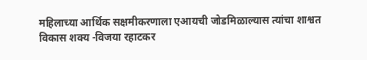महिलाच्या आर्थिक सक्षमीकरणाला एआयची जोडमिळाल्यास त्यांचा शाश्वत विकास शक्य -विजया रहाटकर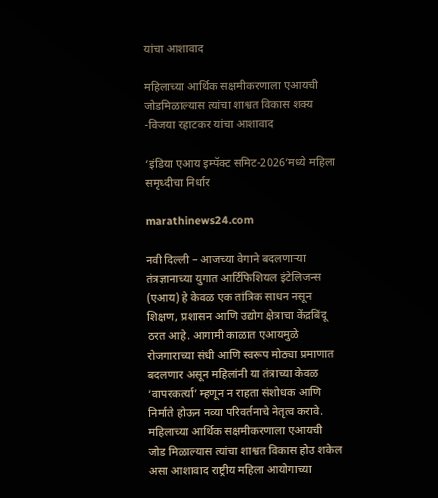यांचा आशावाद

महिलाच्या आर्थिक सक्षमीकरणाला एआयची जोडमिळाल्यास त्यांचा शाश्वत विकास शक्य -विजया रहाटकर यांचा आशावाद

‘इंडिया एआय इम्पॅक्ट समिट-2026’मध्ये महिला समृध्दीचा निर्धार

marathinews24.com

नवी दिल्ली – आजच्या वेगाने बदलणाऱ्या तंत्रज्ञानाच्या युगात आर्टिफिशियल इंटेलिजन्स (एआय) हे केवळ एक तांत्रिक साधन नसून शिक्षण, प्रशासन आणि उद्योग क्षेत्राचा केंद्रबिंदू ठरत आहे. आगामी काळात एआयमुळे रोजगाराच्या संधी आणि स्वरूप मोठ्या प्रमाणात बदलणार असून महिलांनी या तंत्राच्या केवळ ‘वापरकर्त्या’ म्हणून न राहता संशोधक आणि निर्माते होऊन नव्या परिवर्तनाचे नेतृत्व करावे. महिलाच्या आर्थिक सक्षमीकरणाला एआयची जोड मिळाल्यास त्यांचा शाश्वत विकास होउ शकेल असा आशावाद राष्ट्रीय महिला आयोगाच्या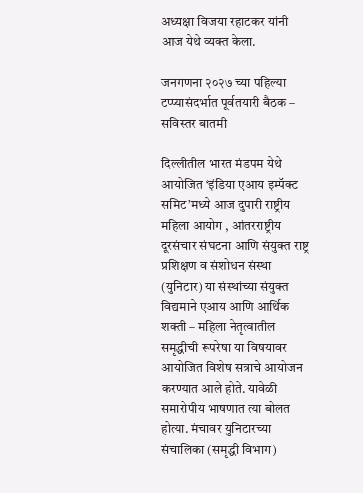अध्यक्षा विजया रहाटकर यांनी आज येथे व्यक्त केला.

जनगणना २०२७ च्या पहिल्या टप्प्यासंदर्भात पूर्वतयारी बैठक – सविस्तर बातमी

दिल्लीतील भारत मंडपम येथे आयोजित ‘इंडिया एआय इम्पॅक्ट समिट’मध्ये आज दुपारी राष्ट्रीय महिला आयोग , आंतरराष्ट्रीय दूरसंचार संघटना आणि संयुक्त राष्ट्र प्रशिक्षण व संशोधन संस्था (युनिटार) या संस्थांच्या संयुक्त विद्यमाने एआय आणि आर्थिक शक्ती – महिला नेतृत्वातील समृद्धीची रूपरेषा या विषयावर आयोजित विशेष सत्राचे आयोजन करण्यात आले होते. यावेळी समारोपीय भाषणात त्या बोलत होत्या. मंचावर युनिटारच्या संचालिका (समृद्धी विभाग)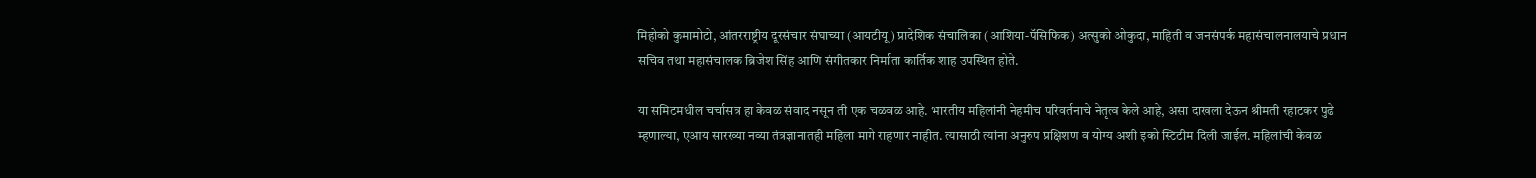मिहोको कुमामोटो, आंतरराष्ट्रीय दूरसंचार संघाच्या (आयटीयू) प्रादेशिक संचालिका (आशिया-पॅसिफिक) अत्सुको ओकुदा, माहिती व जनसंपर्क महासंचालनालयाचे प्रधान सचिव तथा महासंचालक ब्रिजेश सिंह आणि संगीतकार निर्माता कार्तिक शाह उपस्थित होते.

या समिटमधील चर्चासत्र हा केवळ संवाद नसून ती एक चळवळ आहे. भारतीय महिलांनी नेहमीच परिवर्तनाचे नेतृत्व केले आहे, असा दाखला देऊन श्रीमती रहाटकर पुढे म्हणाल्या, एआय सारख्या नव्या तंत्रज्ञानातही महिला मागे राहणार नाहीत. त्यासाठी त्यांना अनुरुप प्रक्षिशण व योग्य अशी इको स्टिटीम दिली जाईल. महिलांची केवळ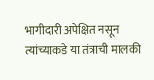भागीदारी अपेक्षित नसून त्यांच्याकडे या तंत्राची मालकी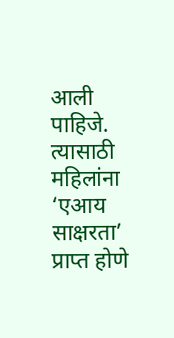आली पाहिजे. त्यासाठी महिलांना ‘एआय साक्षरता’ प्राप्त होणे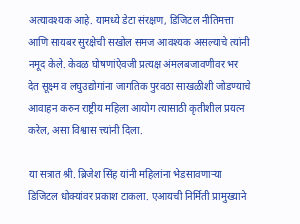अत्यावश्यक आहे. यामध्ये डेटा संरक्षण, डिजिटल नीतिमत्ता आणि सायबर सुरक्षेची सखोल समज आवश्यक असल्याचे त्यांनी नमूद केले. केवळ घोषणांऐवजी प्रत्यक्ष अंमलबजावणीवर भर देत सूक्ष्म व लघुउद्योगांना जागतिक पुरवठा साखळीशी जोडण्याचे आवाहन करुन राष्ट्रीय महिला आयोग त्यासाठी कृतीशील प्रयत्न करेल, असा विश्वास त्त्यांनी दिला.

या सत्रात श्री. ब्रिजेश सिंह यांनी महिलांना भेडसावणाऱ्या डिजिटल धोक्यांवर प्रकाश टाकला. एआयची निर्मिती प्रामुख्याने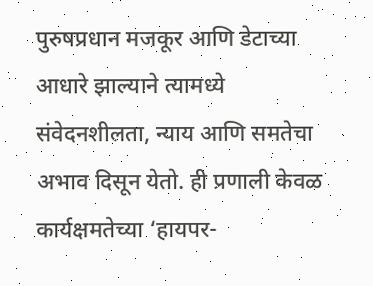पुरुषप्रधान मजकूर आणि डेटाच्या आधारे झाल्याने त्यामध्ये संवेदनशीलता, न्याय आणि समतेचा अभाव दिसून येतो. ही प्रणाली केवळ कार्यक्षमतेच्या ‘हायपर-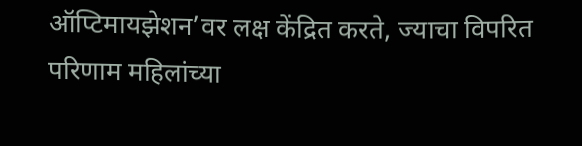ऑप्टिमायझेशन’वर लक्ष केंद्रित करते, ज्याचा विपरित परिणाम महिलांच्या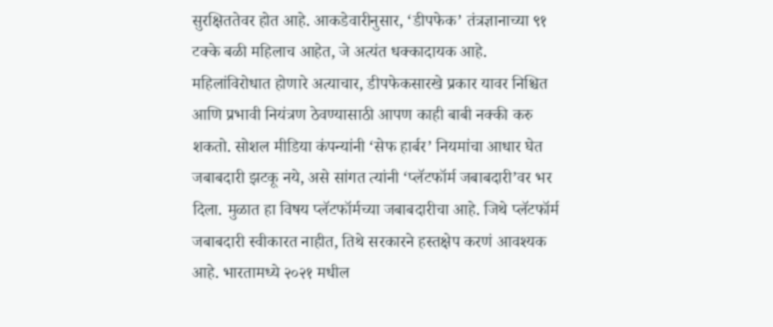सुरक्षिततेवर होत आहे. आकडेवारीनुसार, ‘डीपफेक’ तंत्रज्ञानाच्या ९१ टक्के बळी महिलाच आहेत, जे अत्यंत धक्कादायक आहे. महिलांविरोधात होणारे अत्याचार, डीपफेकसारखे प्रकार यावर निश्चित आणि प्रभावी नियंत्रण ठेवण्यासाठी आपण काही बाबी नक्की करु शकतो. सोशल मीडिया कंपन्यांनी ‘सेफ हार्बर’ नियमांचा आधार घेत जबाबदारी झटकू नये, असे सांगत त्यांनी ‘प्लॅटफॉर्म जबाबदारी’वर भर दिला. मुळात हा विषय प्लॅटफॉर्मच्या जबाबदारीचा आहे. जिथे प्लॅटफॉर्म जबाबदारी स्वीकारत नाहीत, तिथे सरकारने हस्तक्षेप करणं आवश्यक आहे. भारतामध्ये २०२१ मधील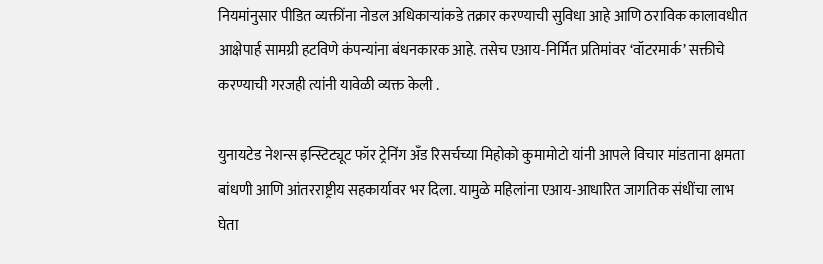नियमांनुसार पीडित व्यक्तींना नोडल अधिकाऱ्यांकडे तक्रार करण्याची सुविधा आहे आणि ठराविक कालावधीत आक्षेपार्ह सामग्री हटविणे कंपन्यांना बंधनकारक आहे. तसेच एआय-निर्मित प्रतिमांवर ‘वॉटरमार्क’ सक्तीचे करण्याची गरजही त्यांनी यावेळी व्यक्त केली .

युनायटेड नेशन्स इन्स्टिट्यूट फॉर ट्रेनिंग अँड रिसर्चच्या मिहोको कुमामोटो यांनी आपले विचार मांडताना क्षमता बांधणी आणि आंतरराष्ट्रीय सहकार्यावर भर दिला. यामुळे महिलांना एआय-आधारित जागतिक संधींचा लाभ घेता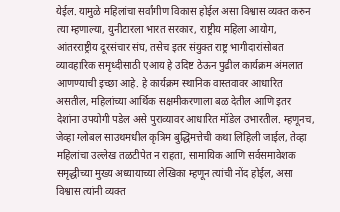येईल. यामुळे महिलांचा सर्वांगीण विकास होईल असा विश्वास व्यक्त करुन त्या म्हणाल्या, युनीटारला भारत सरकार, राष्ट्रीय महिला आयोग, आंतरराष्ट्रीय दूरसंचार संघ, तसेच इतर संयुक्त राष्ट्र भागीदारांसोबत व्यावहारिक समृध्दीसाठी एआय हे उदिष्ट ठेऊन पुढील कार्यक्रम अंमलात आणण्याची इच्छा आहे. हे कार्यक्रम स्थानिक वास्तवावर आधारित असतील, महिलांच्या आर्थिक सक्षमीकरणाला बळ देतील आणि इतर देशांना उपयोगी पडेल असे पुराव्यावर आधारित मॉडेल उभारतील. म्हणूनच, जेव्हा ग्लोबल साउथमधील कृत्रिम बुद्धिमत्तेची कथा लिहिली जाईल, तेव्हा महिलांचा उल्लेख तळटीपेत न राहता, सामायिक आणि सर्वसमावेशक समृद्धीच्या मुख्य अध्यायाच्या लेखिका म्हणून त्यांची नोंद होईल, असा विश्वास त्यांनी व्यक्त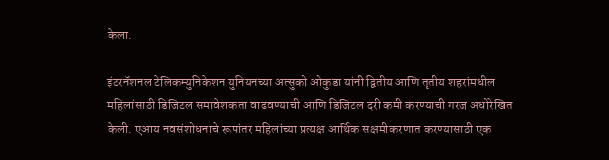केला.

इंटरनॅशनल टेलिकम्युनिकेशन युनियनच्या अत्सुको ओकुडा यांनी द्वितीय आणि तृतीय शहरांमधील महिलांसाठी डिजिटल समावेशकता वाढवण्याची आणि डिजिटल दरी कमी करण्याची गरज अधोरेखित केली. एआय नवसंशोधनाचे रूपांतर महिलांच्या प्रत्यक्ष आर्थिक सक्षमीकरणात करण्यासाठी एक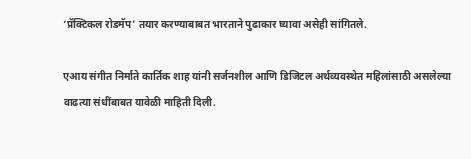‘प्रॅक्टिकल रोडमॅप’ तयार करण्याबाबत भारताने पुढाकार घ्यावा असेही सांगितले.

एआय संगीत निर्माते कार्तिक शाह यांनी सर्जनशील आणि डिजिटल अर्थव्यवस्थेत महिलांसाठी असलेल्या वाढत्या संधींबाबत यावेळी माहिती दिली.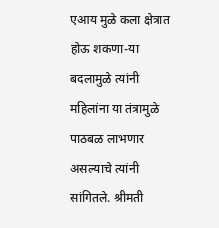एआय मुळे कला क्षेत्रात होऊ शकणा-या बदलामुळे त्यांनी महिलांना या तंत्रामुळे पाठबळ लाभणार असल्याचे त्यांनी सांगितले. श्रीमती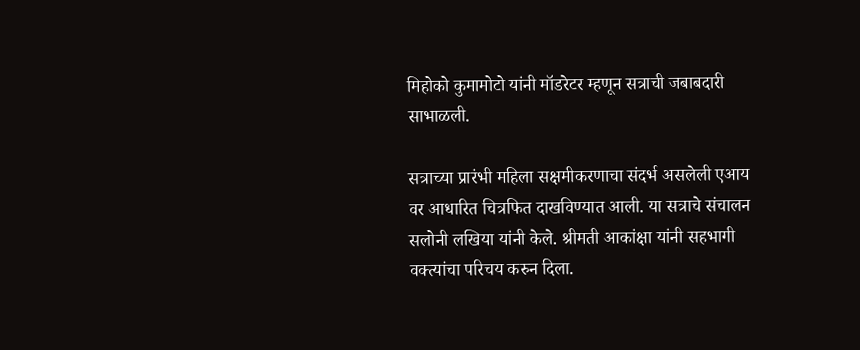मिहोको कुमामोटो यांनी मॉडरेटर म्हणून सत्राची जबाबदारी साभाळली.

सत्राच्या प्रारंभी महिला सक्षमीकरणाचा संदर्भ असलेली एआय वर आधारित चित्रफित दाखविण्यात आली. या सत्राचे संचालन सलोनी लखिया यांनी केले. श्रीमती आकांक्षा यांनी सहभागी वक्त्यांचा परिचय करुन दिला.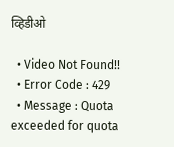व्हिडीओ

  • Video Not Found!!
  • Error Code : 429
  • Message : Quota exceeded for quota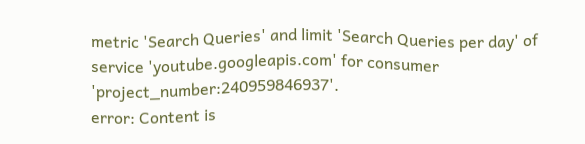metric 'Search Queries' and limit 'Search Queries per day' of service 'youtube.googleapis.com' for consumer 'project_number:240959846937'.
error: Content is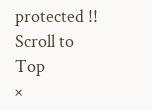protected !!
Scroll to Top
×